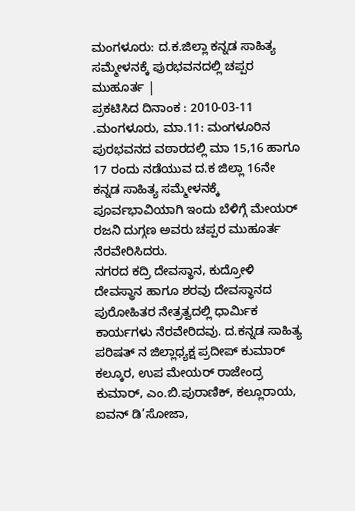ಮಂಗಳೂರು: ದ.ಕ.ಜಿಲ್ಲಾ ಕನ್ನಡ ಸಾಹಿತ್ಯ ಸಮ್ಮೇಳನಕ್ಕೆ ಪುರಭವನದಲ್ಲಿ ಚಪ್ಪರ ಮುಹೂರ್ತ |
ಪ್ರಕಟಿಸಿದ ದಿನಾಂಕ : 2010-03-11
.ಮಂಗಳೂರು, ಮಾ.11: ಮಂಗಳೂರಿನ ಪುರಭವನದ ವಠಾರದಲ್ಲಿ ಮಾ 15,16 ಹಾಗೂ 17 ರಂದು ನಡೆಯುವ ದ.ಕ ಜಿಲ್ಲಾ 16ನೇ ಕನ್ನಡ ಸಾಹಿತ್ಯ ಸಮ್ಮೇಳನಕ್ಕೆ ಪೂರ್ವಭಾವಿಯಾಗಿ ಇಂದು ಬೆಳಿಗ್ಗೆ ಮೇಯರ್ ರಜನಿ ದುಗ್ಗಣ ಅವರು ಚಪ್ಪರ ಮುಹೂರ್ತ ನೆರವೇರಿಸಿದರು.
ನಗರದ ಕದ್ರಿ ದೇವಸ್ಥಾನ, ಕುದ್ರೋಳಿ ದೇವಸ್ಥಾನ ಹಾಗೂ ಶರವು ದೇವಸ್ಥಾನದ ಪುರೋಹಿತರ ನೇತ್ರತ್ವದಲ್ಲಿ ಧಾರ್ಮಿಕ ಕಾರ್ಯಗಳು ನೆರವೇರಿದವು. ದ.ಕನ್ನಡ ಸಾಹಿತ್ಯ ಪರಿಷತ್ ನ ಜಿಲ್ಲಾಧ್ಯಕ್ಷ ಪ್ರದೀಪ್ ಕುಮಾರ್ ಕಲ್ಕೂರ, ಉಪ ಮೇಯರ್ ರಾಜೇಂದ್ರ ಕುಮಾರ್, ಎಂ.ಬಿ.ಪುರಾಣಿಕ್, ಕಲ್ಲೂರಾಯ, ಐವನ್ ಡಿ’ಸೋಜಾ,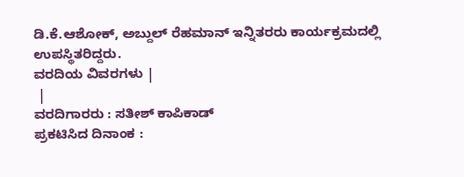ಡಿ.ಕೆ.ಆಶೋಕ್, ಅಬ್ದುಲ್ ರೆಹಮಾನ್ ಇನ್ನಿತರರು ಕಾರ್ಯಕ್ರಮದಲ್ಲಿ ಉಪಸ್ಥಿತರಿದ್ದರು.
ವರದಿಯ ವಿವರಗಳು |
 |
ವರದಿಗಾರರು : ಸತೀಶ್ ಕಾಪಿಕಾಡ್
ಪ್ರಕಟಿಸಿದ ದಿನಾಂಕ :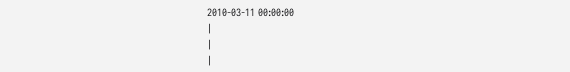2010-03-11 00:00:00
|
|
|